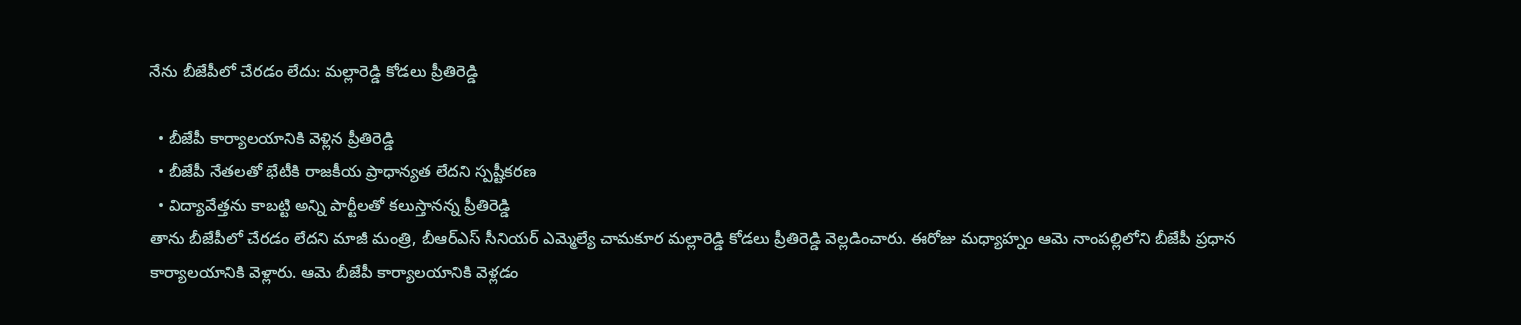నేను బీజేపీలో చేరడం లేదు: మల్లారెడ్డి కోడలు ప్రీతిరెడ్డి

  • బీజేపీ కార్యాలయానికి వెళ్లిన ప్రీతిరెడ్డి
  • బీజేపీ నేతలతో భేటీకి రాజకీయ ప్రాధాన్యత లేదని స్పష్టీకరణ
  • విద్యావేత్తను కాబట్టి అన్ని పార్టీలతో కలుస్తానన్న ప్రీతిరెడ్డి
తాను బీజేపీలో చేరడం లేదని మాజీ మంత్రి, బీఆర్ఎస్ సీనియర్ ఎమ్మెల్యే చామకూర మల్లారెడ్డి కోడలు ప్రీతిరెడ్డి వెల్లడించారు. ఈరోజు మధ్యాహ్నం ఆమె నాంపల్లిలోని బీజేపీ ప్రధాన కార్యాలయానికి వెళ్లారు. ఆమె బీజేపీ కార్యాలయానికి వెళ్లడం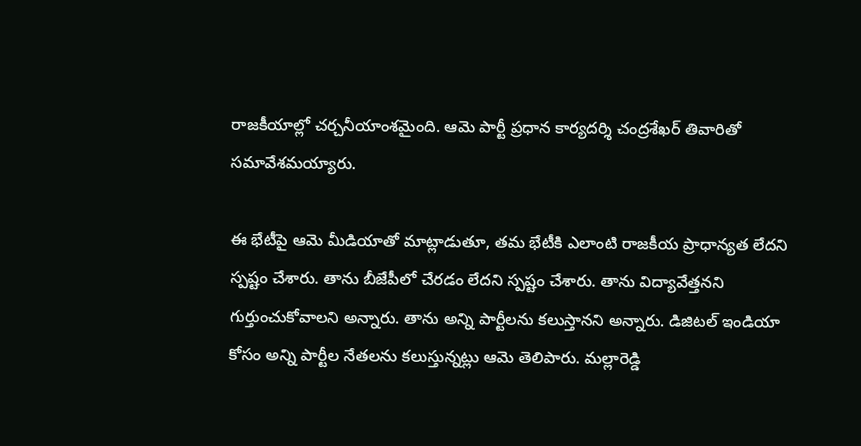రాజకీయాల్లో చర్చనీయాంశమైంది. ఆమె పార్టీ ప్రధాన కార్యదర్శి చంద్రశేఖర్ తివారితో సమావేశమయ్యారు.

ఈ భేటీపై ఆమె మీడియాతో మాట్లాడుతూ, తమ భేటీకి ఎలాంటి రాజకీయ ప్రాధాన్యత లేదని స్పష్టం చేశారు. తాను బీజేపీలో చేరడం లేదని స్పష్టం చేశారు. తాను విద్యావేత్తనని గుర్తుంచుకోవాలని అన్నారు. తాను అన్ని పార్టీలను కలుస్తానని అన్నారు. డిజిటల్ ఇండియా కోసం అన్ని పార్టీల నేతలను కలుస్తున్నట్లు ఆమె తెలిపారు. మల్లారెడ్డి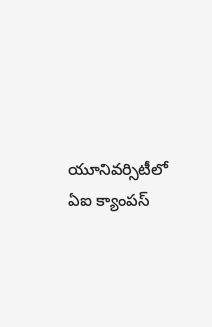యూనివర్సిటీలో ఏఐ క్యాంపస్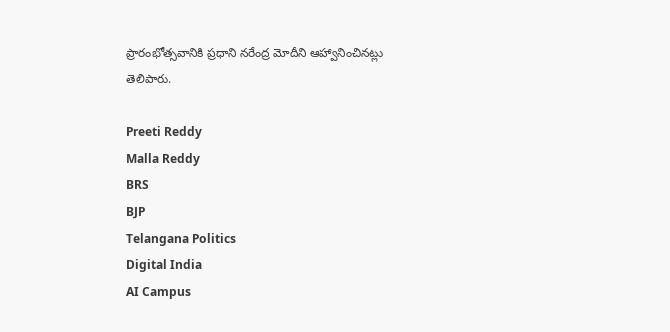ప్రారంభోత్సవానికి ప్రధాని నరేంద్ర మోదీని ఆహ్వానించినట్లు తెలిపారు.

Preeti Reddy
Malla Reddy
BRS
BJP
Telangana Politics
Digital India
AI Campus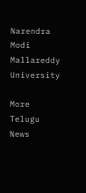Narendra Modi
Mallareddy University

More Telugu News